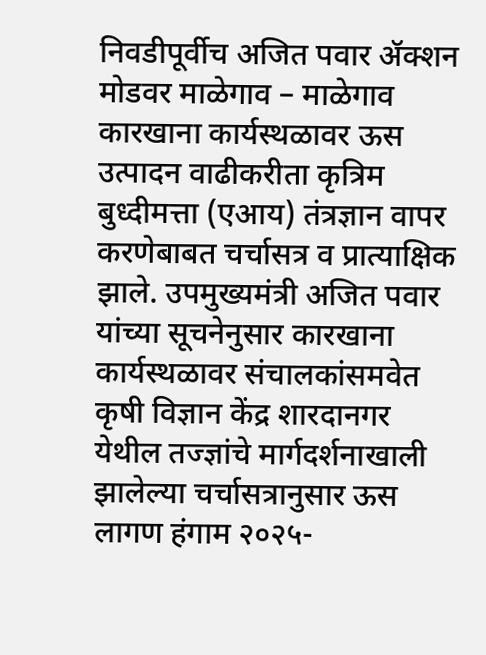निवडीपूर्वीच अजित पवार ॲक्शन मोडवर माळेगाव – माळेगाव कारखाना कार्यस्थळावर ऊस उत्पादन वाढीकरीता कृत्रिम बुध्दीमत्ता (एआय) तंत्रज्ञान वापर करणेबाबत चर्चासत्र व प्रात्याक्षिक झाले. उपमुख्यमंत्री अजित पवार यांच्या सूचनेनुसार कारखाना कार्यस्थळावर संचालकांसमवेत कृषी विज्ञान केंद्र शारदानगर येथील तज्ज्ञांचे मार्गदर्शनाखाली झालेल्या चर्चासत्रानुसार ऊस लागण हंगाम २०२५-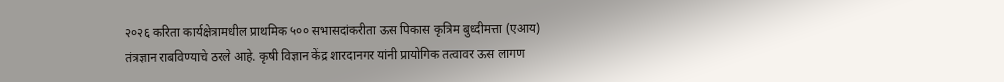२०२६ करिता कार्यक्षेत्रामधील प्राथमिक ५०० सभासदांकरीता ऊस पिकास कृत्रिम बुध्दीमत्ता (एआय) तंत्रज्ञान राबविण्याचे ठरले आहे. कृषी विज्ञान केंद्र शारदानगर यांनी प्रायोगिक तत्वावर ऊस लागण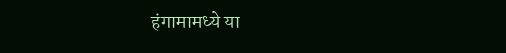हंगामामध्ये या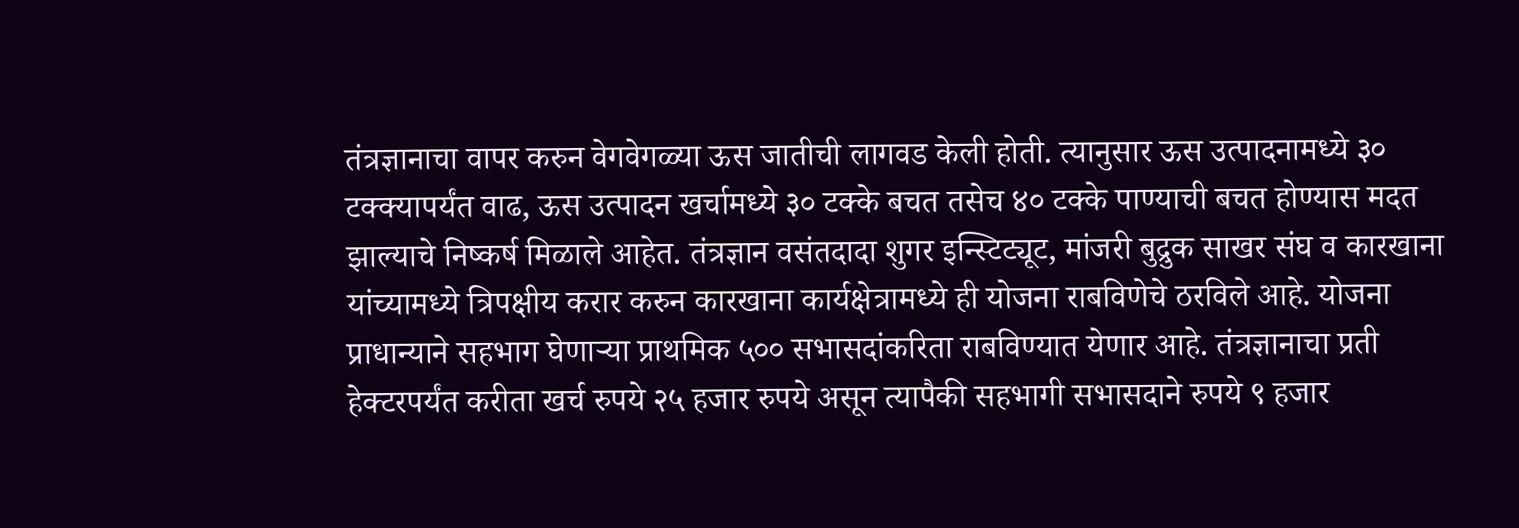तंत्रज्ञानाचा वापर करुन वेगवेगळ्या ऊस जातीची लागवड केली होती. त्यानुसार ऊस उत्पादनामध्ये ३० टक्क्यापर्यंत वाढ, ऊस उत्पादन खर्चामध्ये ३० टक्के बचत तसेच ४० टक्के पाण्याची बचत होण्यास मदत झाल्याचे निष्कर्ष मिळाले आहेत. तंत्रज्ञान वसंतदादा शुगर इन्स्टिट्यूट, मांजरी बुद्रुक साखर संघ व कारखाना यांच्यामध्ये त्रिपक्षीय करार करुन कारखाना कार्यक्षेत्रामध्ये ही योजना राबविणेचे ठरविले आहे. योजना प्राधान्याने सहभाग घेणाऱ्या प्राथमिक ५०० सभासदांकरिता राबविण्यात येणार आहे. तंत्रज्ञानाचा प्रती हेक्टरपर्यंत करीता खर्च रुपये २५ हजार रुपये असून त्यापैकी सहभागी सभासदाने रुपये ९ हजार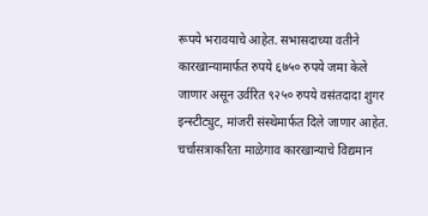रूपये भरावयाचे आहेत. सभासदाच्या वतीने कारखान्यामार्फत रुपये ६७५० रुपये जमा केले जाणार असून उर्वरित ९२५० रुपये वसंतदादा शुगर इन्स्टीट्युट, मांजरी संस्थेमार्फत दिले जाणार आहेत. चर्चासत्राकरिता माळेगाव कारखान्याचे विद्यमान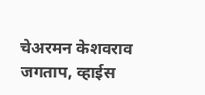चेअरमन केशवराव जगताप, व्हाईस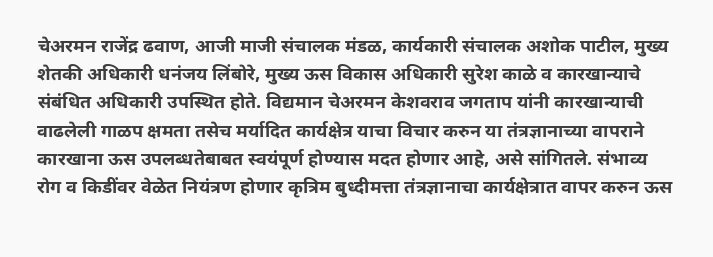चेअरमन राजेंद्र ढवाण, आजी माजी संचालक मंडळ, कार्यकारी संचालक अशोक पाटील, मुख्य शेतकी अधिकारी धनंजय लिंबोरे, मुख्य ऊस विकास अधिकारी सुरेश काळे व कारखान्याचे संबंधित अधिकारी उपस्थित होते. विद्यमान चेअरमन केशवराव जगताप यांनी कारखान्याची वाढलेली गाळप क्षमता तसेच मर्यादित कार्यक्षेत्र याचा विचार करुन या तंत्रज्ञानाच्या वापराने कारखाना ऊस उपलब्धतेबाबत स्वयंपूर्ण होण्यास मदत होणार आहे, असे सांगितले. संभाव्य रोग व किडींवर वेळेत नियंत्रण होणार कृत्रिम बुध्दीमत्ता तंत्रज्ञानाचा कार्यक्षेत्रात वापर करुन ऊस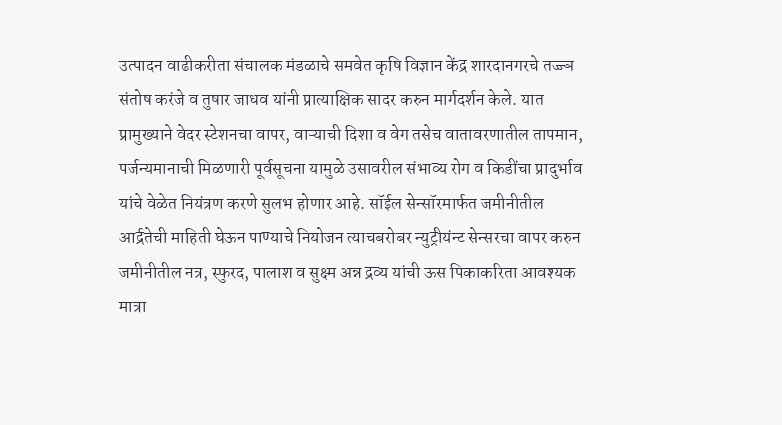उत्पादन वाढीकरीता संचालक मंडळाचे समवेत कृषि विज्ञान केंद्र शारदानगरचे तज्ज्ञ संतोष करंजे व तुषार जाधव यांनी प्रात्याक्षिक सादर करुन मार्गदर्शन केले. यात प्रामुख्याने वेदर स्टेशनचा वापर, वाऱ्याची दिशा व वेग तसेच वातावरणातील तापमान, पर्जन्यमानाची मिळणारी पूर्वसूचना यामुळे उसावरील संभाव्य रोग व किडींचा प्रादुर्भाव यांचे वेळेत नियंत्रण करणे सुलभ होणार आहे. सॉईल सेन्सॉरमार्फत जमीनीतील आर्द्रतेची माहिती घेऊन पाण्याचे नियोजन त्याचबरोबर न्युट्रीयंन्ट सेन्सरचा वापर करुन जमीनीतील नत्र, स्फुरद, पालाश व सुक्ष्म अन्न द्रव्य यांची ऊस पिकाकरिता आवश्यक मात्रा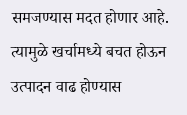समजण्यास मदत होणार आहे. त्यामुळे खर्चामध्ये बचत होऊन उत्पादन वाढ होण्यास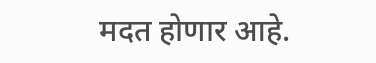मदत होणार आहे.